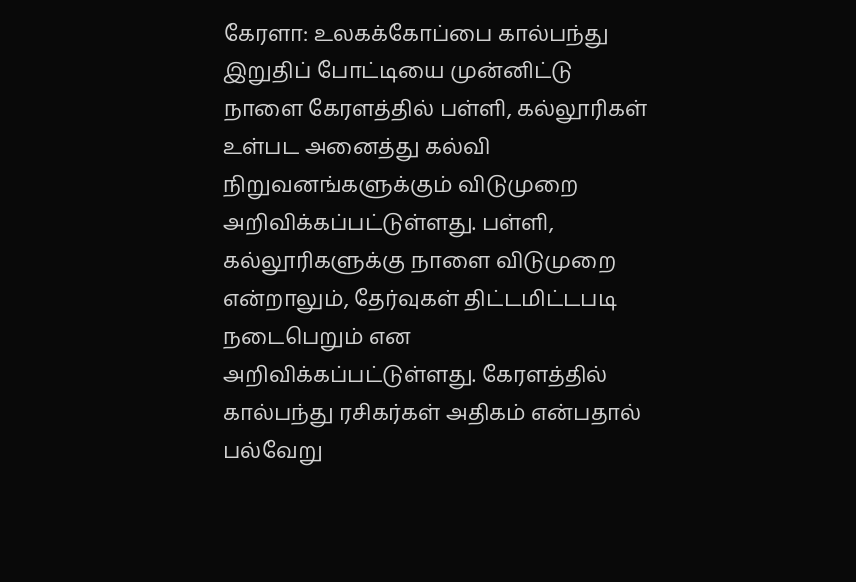கேரளா: உலகக்கோப்பை கால்பந்து இறுதிப் போட்டியை முன்னிட்டு நாளை கேரளத்தில் பள்ளி, கல்லூரிகள் உள்பட அனைத்து கல்வி நிறுவனங்களுக்கும் விடுமுறை அறிவிக்கப்பட்டுள்ளது. பள்ளி, கல்லூரிகளுக்கு நாளை விடுமுறை என்றாலும், தேர்வுகள் திட்டமிட்டபடி நடைபெறும் என அறிவிக்கப்பட்டுள்ளது. கேரளத்தில் கால்பந்து ரசிகர்கள் அதிகம் என்பதால் பல்வேறு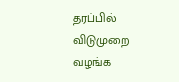தரப்பில் விடுமுறை வழங்க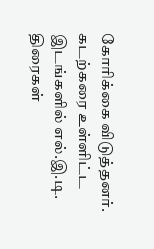கோரிக்கை விடுத்தனர். கடற்கரை உள்ளிட்ட இடங்களில் எல்.இ.டி. திரைகள்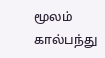மூலம் கால்பந்து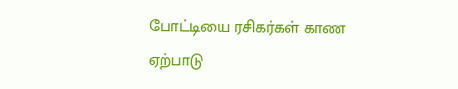போட்டியை ரசிகர்கள் காண ஏற்பாடு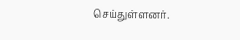செய்துள்ளனர்.